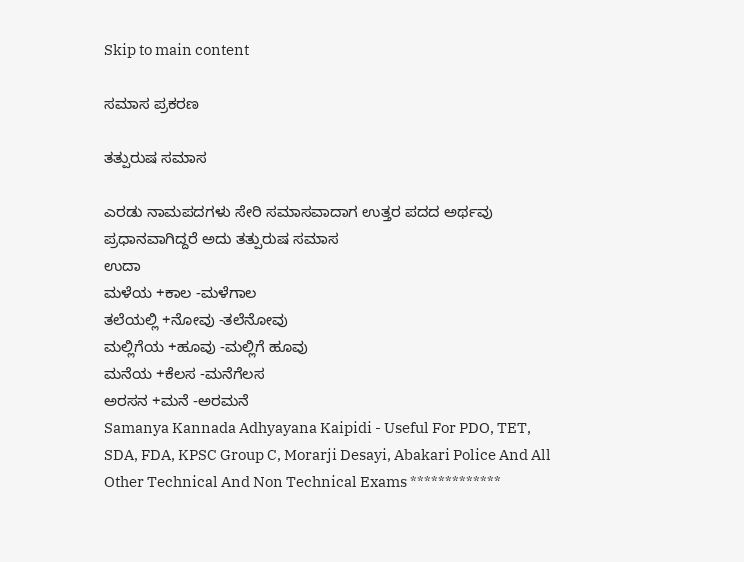Skip to main content

ಸಮಾಸ ಪ್ರಕರಣ

ತತ್ಪುರುಷ ಸಮಾಸ

ಎರಡು ನಾಮಪದಗಳು ಸೇರಿ ಸಮಾಸವಾದಾಗ ಉತ್ತರ ಪದದ ಅರ್ಥವು ಪ್ರಧಾನವಾಗಿದ್ದರೆ ಅದು ತತ್ಪುರುಷ ಸಮಾಸ
ಉದಾ
ಮಳೆಯ +ಕಾಲ -ಮಳೆಗಾಲ
ತಲೆಯಲ್ಲಿ +ನೋವು -ತಲೆನೋವು
ಮಲ್ಲಿಗೆಯ +ಹೂವು -ಮಲ್ಲಿಗೆ ಹೂವು
ಮನೆಯ +ಕೆಲಸ -ಮನೆಗೆಲಸ
ಅರಸನ +ಮನೆ -ಅರಮನೆ
Samanya Kannada Adhyayana Kaipidi - Useful For PDO, TET, SDA, FDA, KPSC Group C, Morarji Desayi, Abakari Police And All Other Technical And Non Technical Exams *************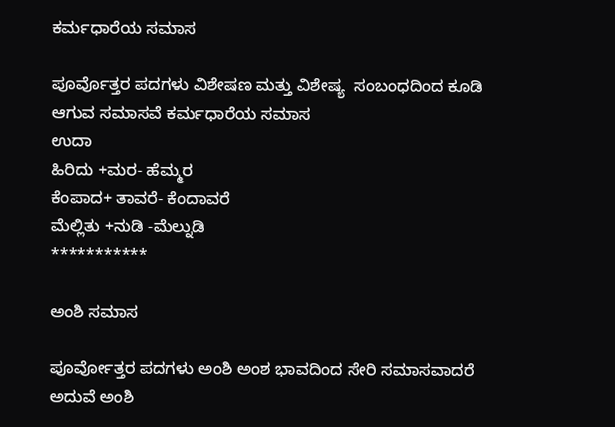ಕರ್ಮಧಾರೆಯ ಸಮಾಸ

ಪೂರ್ವೊತ್ತರ ಪದಗಳು ವಿಶೇಷಣ ಮತ್ತು ವಿಶೇಷ್ಯ  ಸಂಬಂಧದಿಂದ ಕೂಡಿ ಆಗುವ ಸಮಾಸವೆ ಕರ್ಮಧಾರೆಯ ಸಮಾಸ
ಉದಾ
ಹಿರಿದು +ಮರ- ಹೆಮ್ಮರ
ಕೆಂಪಾದ+ ತಾವರೆ- ಕೆಂದಾವರೆ
ಮೆಲ್ಲಿತು +ನುಡಿ -ಮೆಲ್ನುಡಿ
***********

ಅಂಶಿ ಸಮಾಸ

ಪೂರ್ವೋತ್ತರ ಪದಗಳು ಅಂಶಿ ಅಂಶ ಭಾವದಿಂದ ಸೇರಿ ಸಮಾಸವಾದರೆ ಅದುವೆ ಅಂಶಿ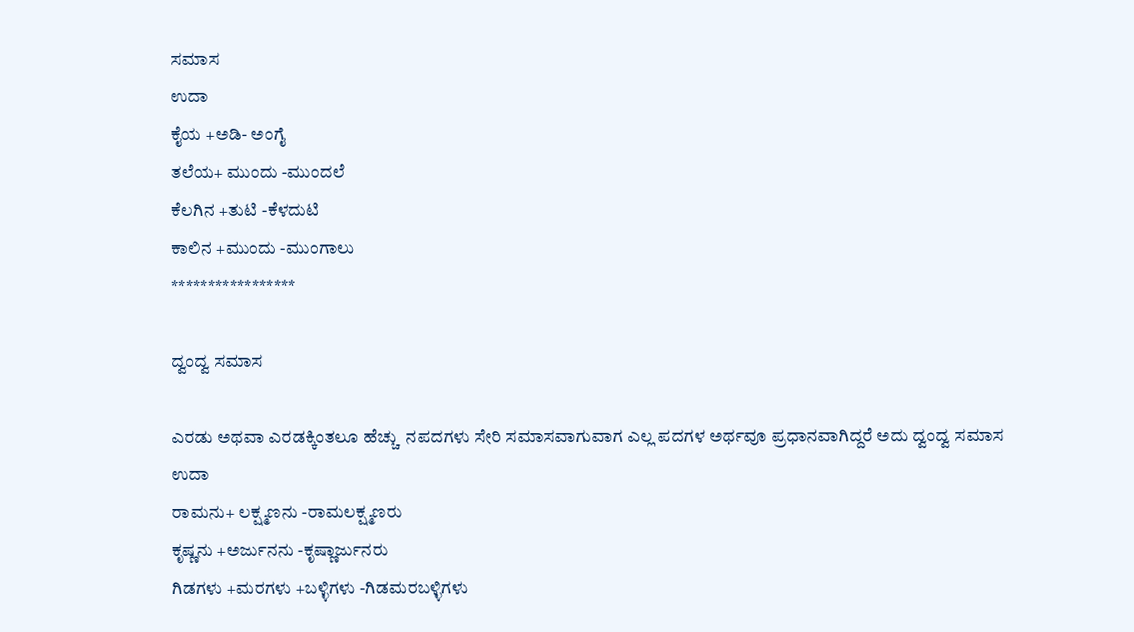ಸಮಾಸ
ಉದಾ
ಕೈಯ +ಅಡಿ- ಅಂಗೈ
ತಲೆಯ+ ಮುಂದು -ಮುಂದಲೆ
ಕೆಲಗಿನ +ತುಟಿ -ಕೆಳದುಟಿ
ಕಾಲಿನ +ಮುಂದು -ಮುಂಗಾಲು
*****************

ದ್ವಂದ್ವ ಸಮಾಸ

ಎರಡು ಅಥವಾ ಎರಡಕ್ಕಿಂತಲೂ ಹೆಚ್ಚು  ನಪದಗಳು ಸೇರಿ ಸಮಾಸವಾಗುವಾಗ ಎಲ್ಲ ಪದಗಳ ಅರ್ಥವೂ ಪ್ರಧಾನವಾಗಿದ್ದರೆ ಅದು ದ್ವಂದ್ವ ಸಮಾಸ
ಉದಾ
ರಾಮನು+ ಲಕ್ಷ್ಮಣನು -ರಾಮಲಕ್ಷ್ಮಣರು
ಕೃಷ್ಣನು +ಅರ್ಜುನನು -ಕೃಷ್ಣಾರ್ಜುನರು
ಗಿಡಗಳು +ಮರಗಳು +ಬಳ್ಳಿಗಳು -ಗಿಡಮರಬಳ್ಳಿಗಳು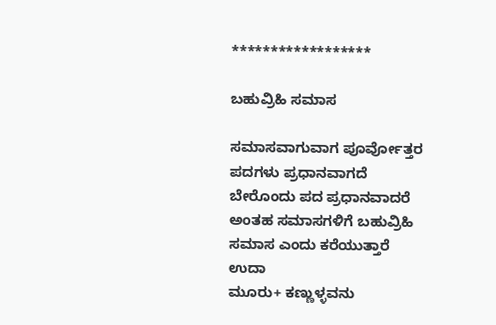******************

ಬಹುವ್ರಿಹಿ ಸಮಾಸ

ಸಮಾಸವಾಗುವಾಗ ಪೂರ್ವೋತ್ತರ ಪದಗಳು ಪ್ರಧಾನವಾಗದೆ ಬೇರೊಂದು ಪದ ಪ್ರಧಾನವಾದರೆ ಅಂತಹ ಸಮಾಸಗಳಿಗೆ ಬಹುವ್ರಿಹಿ ಸಮಾಸ ಎಂದು ಕರೆಯುತ್ತಾರೆ
ಉದಾ
ಮೂರು+ ಕಣ್ಣುಳ್ಳವನು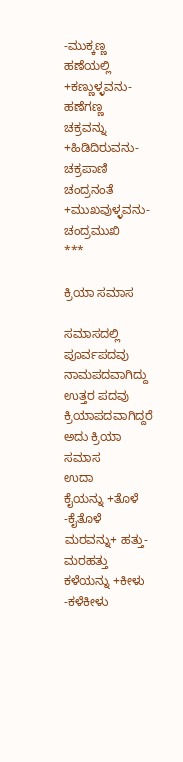-ಮುಕ್ಕಣ್ಣ
ಹಣೆಯಲ್ಲಿ +ಕಣ್ಣುಳ್ಳವನು- ಹಣೆಗಣ್ಣ
ಚಕ್ರವನ್ನು +ಹಿಡಿದಿರುವನು- ಚಕ್ರಪಾಣಿ
ಚಂದ್ರನಂತೆ +ಮುಖವುಳ್ಳವನು- ಚಂದ್ರಮುಖಿ
***

ಕ್ರಿಯಾ ಸಮಾಸ

ಸಮಾಸದಲ್ಲಿ ಪೂರ್ವಪದವು ನಾಮಪದವಾಗಿದ್ದು ಉತ್ತರ ಪದವು ಕ್ರಿಯಾಪದವಾಗಿದ್ದರೆ ಅದು ಕ್ರಿಯಾ ಸಮಾಸ
ಉದಾ
ಕೈಯನ್ನು +ತೊಳೆ -ಕೈತೊಳೆ
ಮರವನ್ನು+ ಹತ್ತು- ಮರಹತ್ತು
ಕಳೆಯನ್ನು +ಕೀಳು -ಕಳೆಕೀಳು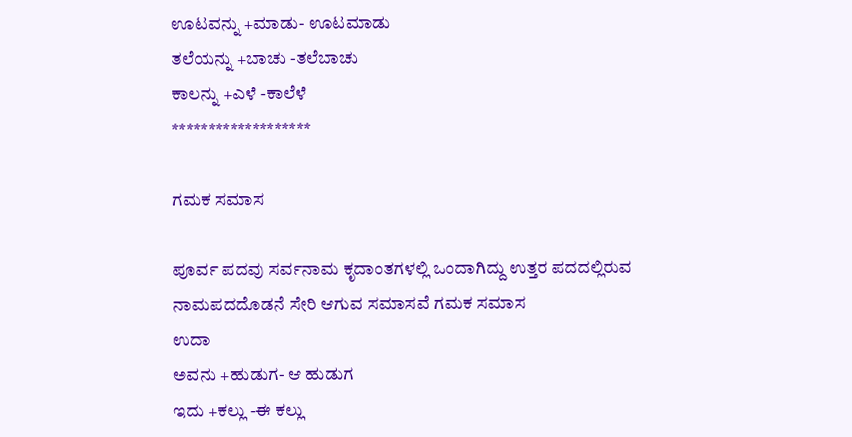ಊಟವನ್ನು +ಮಾಡು- ಊಟಮಾಡು
ತಲೆಯನ್ನು +ಬಾಚು -ತಲೆಬಾಚು
ಕಾಲನ್ನು +ಎಳೆ -ಕಾಲೆಳೆ
*******************

ಗಮಕ ಸಮಾಸ

ಪೂರ್ವ ಪದವು ಸರ್ವನಾಮ ಕೃದಾಂತಗಳಲ್ಲಿ ಒಂದಾಗಿದ್ದು ಉತ್ತರ ಪದದಲ್ಲಿರುವ ನಾಮಪದದೊಡನೆ ಸೇರಿ ಆಗುವ ಸಮಾಸವೆ ಗಮಕ ಸಮಾಸ
ಉದಾ
ಅವನು +ಹುಡುಗ- ಆ ಹುಡುಗ
ಇದು +ಕಲ್ಲು -ಈ ಕಲ್ಲು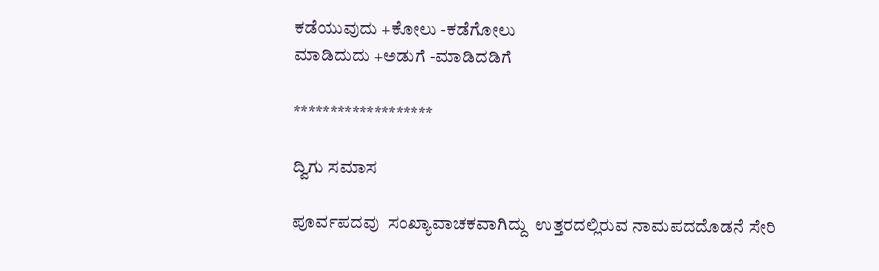ಕಡೆಯುವುದು +ಕೋಲು -ಕಡೆಗೋಲು
ಮಾಡಿದುದು +ಅಡುಗೆ -ಮಾಡಿದಡಿಗೆ

*******************

ದ್ವಿಗು ಸಮಾಸ

ಪೂರ್ವಪದವು  ಸಂಖ್ಯಾವಾಚಕವಾಗಿದ್ದು  ಉತ್ತರದಲ್ಲಿರುವ ನಾಮಪದದೊಡನೆ ಸೇರಿ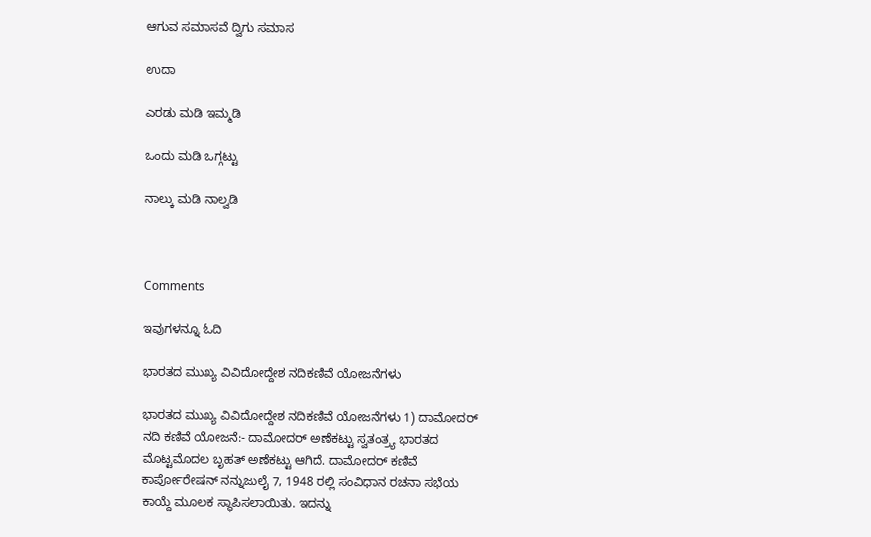ಆಗುವ ಸಮಾಸವೆ ದ್ವಿಗು ಸಮಾಸ

ಉದಾ

ಎರಡು ಮಡಿ ಇಮ್ಮಡಿ

ಒಂದು ಮಡಿ ಒಗ್ಗಟ್ಟು

ನಾಲ್ಕು ಮಡಿ ನಾಲ್ವಡಿ



Comments

ಇವುಗಳನ್ನೂ ಓದಿ

ಭಾರತದ ಮುಖ್ಯ ವಿವಿದೋದ್ದೇಶ ನದಿಕಣಿವೆ ಯೋಜನೆಗಳು

ಭಾರತದ ಮುಖ್ಯ ವಿವಿದೋದ್ದೇಶ ನದಿಕಣಿವೆ ಯೋಜನೆಗಳು 1) ದಾಮೋದರ್ ನದಿ ಕಣಿವೆ ಯೋಜನೆ:- ದಾಮೋದರ್ ಅಣೆಕಟ್ಟು ಸ್ವತಂತ್ರ್ಯ ಭಾರತದ ಮೊಟ್ಟಮೊದಲ ಬೃಹತ್ ಅಣೆಕಟ್ಟು ಆಗಿದೆ. ದಾಮೋದರ್ ಕಣಿವೆ ಕಾರ್ಪೋರೇಷನ್ ನನ್ನುಜುಲೈ 7, 1948 ರಲ್ಲಿ ಸಂವಿಧಾನ ರಚನಾ ಸಭೆಯ ಕಾಯ್ದೆ ಮೂಲಕ ಸ್ಥಾಪಿಸಲಾಯಿತು. ಇದನ್ನು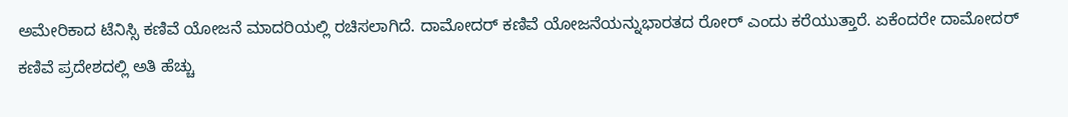ಅಮೇರಿಕಾದ ಟೆನಿಸ್ಸಿ ಕಣಿವೆ ಯೋಜನೆ ಮಾದರಿಯಲ್ಲಿ ರಚಿಸಲಾಗಿದೆ. ದಾಮೋದರ್ ಕಣಿವೆ ಯೋಜನೆಯನ್ನುಭಾರತದ ರೋರ್ ಎಂದು ಕರೆಯುತ್ತಾರೆ. ಏಕೆಂದರೇ ದಾಮೋದರ್ ಕಣಿವೆ ಪ್ರದೇಶದಲ್ಲಿ ಅತಿ ಹೆಚ್ಚು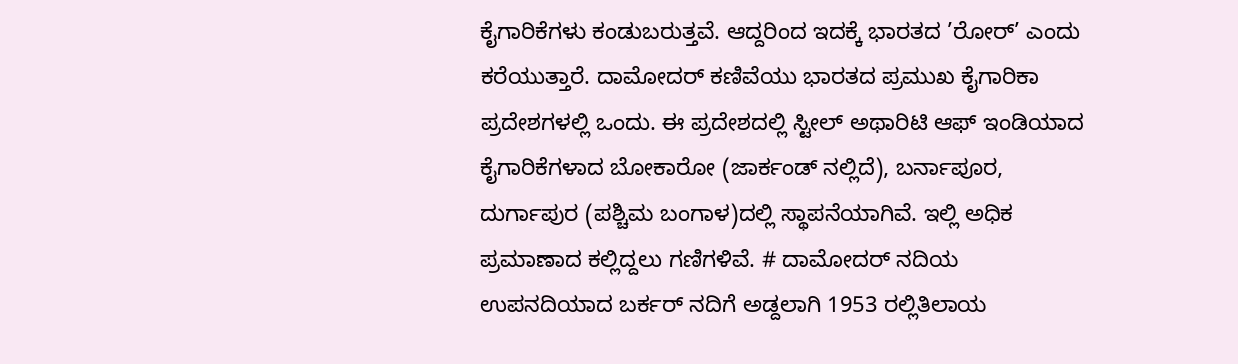ಕೈಗಾರಿಕೆಗಳು ಕಂಡುಬರುತ್ತವೆ. ಆದ್ದರಿಂದ ಇದಕ್ಕೆ ಭಾರತದ ’ರೋರ್’ ಎಂದು ಕರೆಯುತ್ತಾರೆ. ದಾಮೋದರ್ ಕಣಿವೆಯು ಭಾರತದ ಪ್ರಮುಖ ಕೈಗಾರಿಕಾ ಪ್ರದೇಶಗಳಲ್ಲಿ ಒಂದು. ಈ ಪ್ರದೇಶದಲ್ಲಿ ಸ್ಟೀಲ್ ಅಥಾರಿಟಿ ಆಫ್ ಇಂಡಿಯಾದ ಕೈಗಾರಿಕೆಗಳಾದ ಬೋಕಾರೋ (ಜಾರ್ಕಂಡ್ ನಲ್ಲಿದೆ), ಬರ್ನಾಪೂರ, ದುರ್ಗಾಪುರ (ಪಶ್ಚಿಮ ಬಂಗಾಳ)ದಲ್ಲಿ ಸ್ಥಾಪನೆಯಾಗಿವೆ. ಇಲ್ಲಿ ಅಧಿಕ ಪ್ರಮಾಣಾದ ಕಲ್ಲಿದ್ದಲು ಗಣಿಗಳಿವೆ. # ದಾಮೋದರ್ ನದಿಯ ಉಪನದಿಯಾದ ಬರ್ಕರ್ ನದಿಗೆ ಅಡ್ದಲಾಗಿ 1953 ರಲ್ಲಿತಿಲಾಯ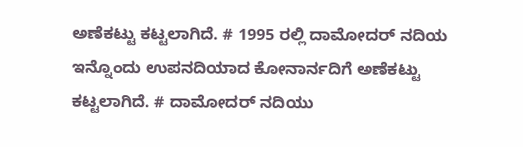ಅಣೆಕಟ್ಟು ಕಟ್ಟಲಾಗಿದೆ. # 1995 ರಲ್ಲಿ ದಾಮೋದರ್ ನದಿಯ ಇನ್ನೊಂದು ಉಪನದಿಯಾದ ಕೋನಾರ್ನದಿಗೆ ಅಣೆಕಟ್ಟು ಕಟ್ಟಲಾಗಿದೆ. # ದಾಮೋದರ್ ನದಿಯು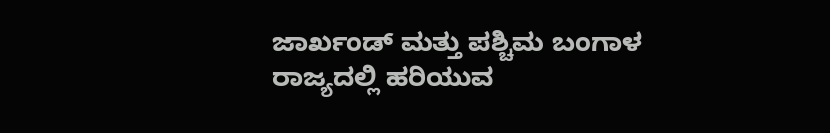ಜಾರ್ಖಂಡ್ ಮತ್ತು ಪಶ್ಚಿಮ ಬಂಗಾಳ ರಾಜ್ಯದಲ್ಲಿ ಹರಿಯುವ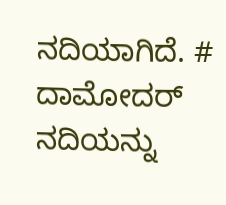ನದಿಯಾಗಿದೆ. # ದಾಮೋದರ್ ನದಿಯನ್ನು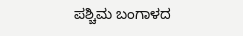ಪಶ್ಚಿಮ ಬಂಗಾಳದ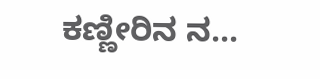ಕಣ್ಣೀರಿನ ನ...